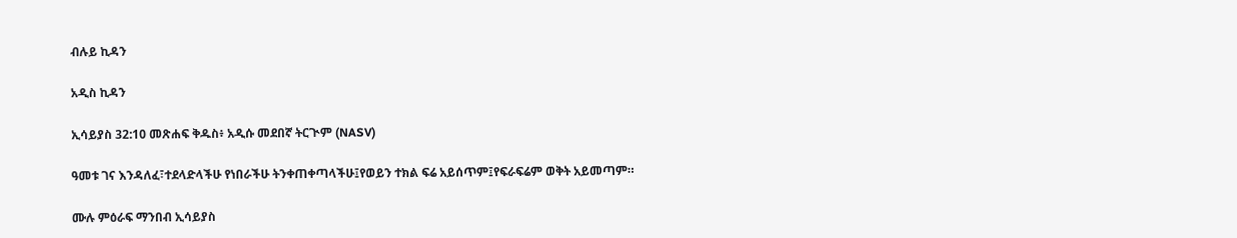ብሉይ ኪዳን

አዲስ ኪዳን

ኢሳይያስ 32:10 መጽሐፍ ቅዱስ፥ አዲሱ መደበኛ ትርጒም (NASV)

ዓመቱ ገና እንዳለፈ፣ተደላድላችሁ የነበራችሁ ትንቀጠቀጣላችሁ፤የወይን ተክል ፍሬ አይሰጥም፤የፍራፍሬም ወቅት አይመጣም።

ሙሉ ምዕራፍ ማንበብ ኢሳይያስ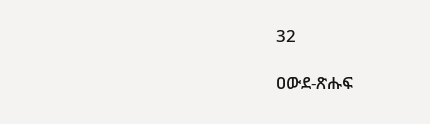32

ዐውደ-ጽሑፍ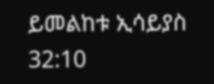ይመልከቱ ኢሳይያስ 32:10